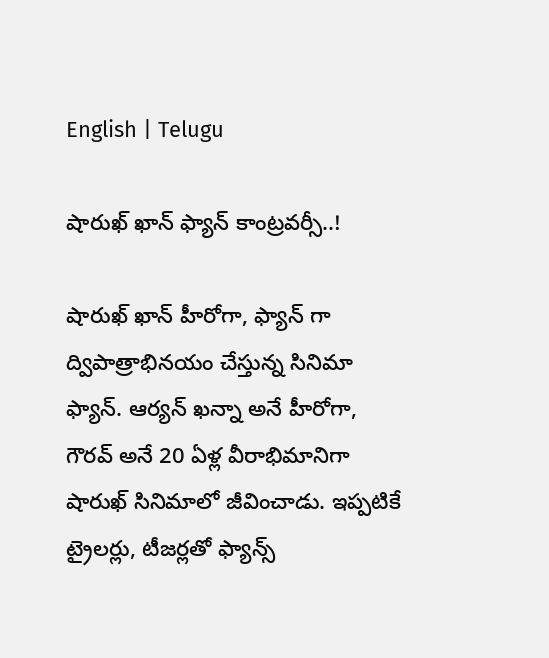English | Telugu

షారుఖ్ ఖాన్ ఫ్యాన్ కాంట్రవర్సీ..!

షారుఖ్ ఖాన్ హీరోగా, ఫ్యాన్ గా ద్విపాత్రాభినయం చేస్తున్న సినిమా ఫ్యాన్. ఆర్యన్ ఖన్నా అనే హీరోగా, గౌరవ్ అనే 20 ఏళ్ల వీరాభిమానిగా షారుఖ్ సినిమాలో జీవించాడు. ఇప్పటికే ట్రైలర్లు, టీజర్లతో ఫ్యాన్స్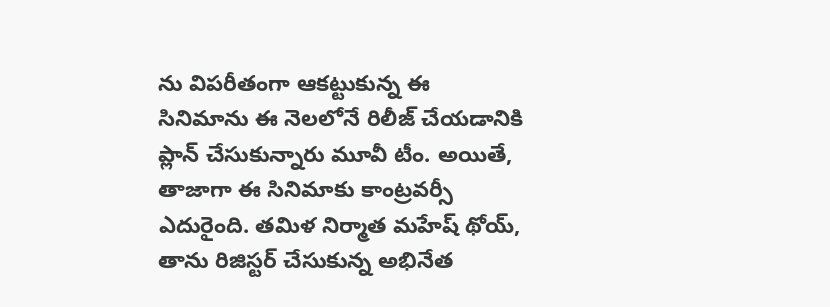ను విపరీతంగా ఆకట్టుకున్న ఈ సినిమాను ఈ నెలలోనే రిలీజ్ చేయడానికి ప్లాన్ చేసుకున్నారు మూవీ టీం. అయితే, తాజాగా ఈ సినిమాకు కాంట్రవర్సీ ఎదురైంది. తమిళ నిర్మాత మహేష్ థోయ్, తాను రిజిస్టర్ చేసుకున్న అభినేత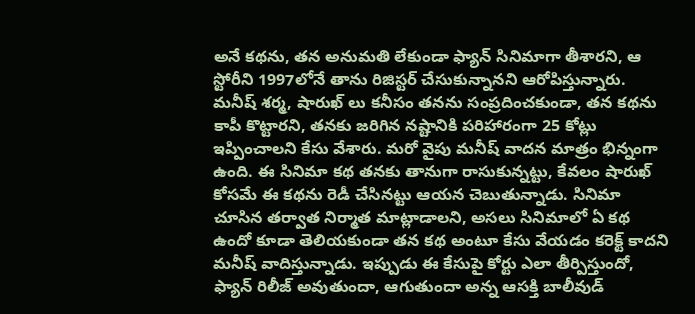అనే కథను, తన అనుమతి లేకుండా ఫ్యాన్ సినిమాగా తీశారని, ఆ స్టోరీని 1997లోనే తాను రిజిస్టర్ చేసుకున్నానని ఆరోపిస్తున్నారు. మనీష్ శర్మ, షారుఖ్ లు కనీసం తనను సంప్రదించకుండా, తన కథను కాపీ కొట్టారని, తనకు జరిగిన నష్టానికి పరిహారంగా 25 కోట్లు ఇప్పించాలని కేసు వేశారు. మరో వైపు మనీష్ వాదన మాత్రం భిన్నంగా ఉంది. ఈ సినిమా కథ తనకు తానుగా రాసుకున్నట్టు, కేవలం షారుఖ్ కోసమే ఈ కథను రెడీ చేసినట్టు ఆయన చెబుతున్నాడు. సినిమా చూసిన తర్వాత నిర్మాత మాట్లాడాలని, అసలు సినిమాలో ఏ కథ ఉందో కూడా తెలియకుండా తన కథ అంటూ కేసు వేయడం కరెక్ట్ కాదని మనీష్ వాదిస్తున్నాడు. ఇప్పుడు ఈ కేసుపై కోర్టు ఎలా తీర్పిస్తుందో, ఫ్యాన్ రిలీజ్ అవుతుందా, ఆగుతుందా అన్న ఆసక్తి బాలీవుడ్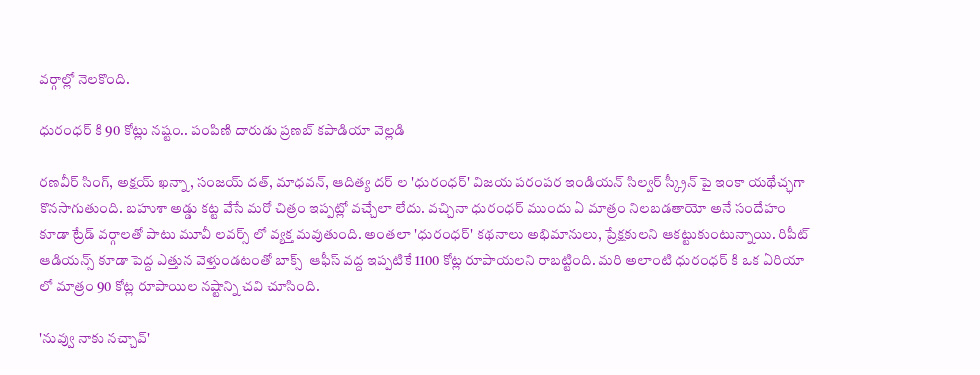వర్గాల్లో నెలకొంది.

ధురంధర్ కి 90 కోట్లు నష్టం.. పంపిణి దారుడు ప్రణబ్ కపాడియా వెల్లడి

రణవీర్ సింగ్, అక్షయ్ ఖన్నా, సంజయ్ దత్, మాధవన్, ఆదిత్య దర్ ల 'ధురంధర్' విజయ పరంపర ఇండియన్ సిల్వర్ స్క్రీన్ పై ఇంకా యథేచ్ఛగా కొనసాగుతుంది. బహుశా అడ్డు కట్ట వేసే మరో చిత్రం ఇప్పట్లో వచ్చేలా లేదు. వచ్చినా ధురంధర్ ముందు ఏ మాత్రం నిలబడతాయో అనే సందేహం కూడా ట్రేడ్ వర్గాలతో పాటు మూవీ లవర్స్ లో వ్యక్త మవుతుంది. అంతలా 'ధురంధర్' కథనాలు అభిమానులు, ప్రేక్షకులని ఆకట్టుకుంటున్నాయి. రిపీట్ ఆడియన్స్ కూడా పెద్ద ఎత్తున వెళ్తుండటంతో బాక్స్  ఆఫీస్ వద్ద ఇప్పటికే 1100 కోట్ల రూపాయలని రాబట్టింది. మరి అలాంటి ధురంధర్ కి ఒక ఏరియా లో మాత్రం 90 కోట్ల రూపాయిల నష్టాన్ని చవి చూసింది.

'నువ్వు నాకు నచ్చావ్'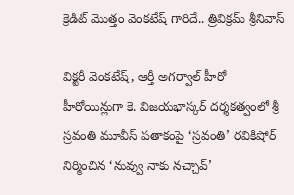క్రెడిట్ మొత్తం వెంకటేష్ గారిదే.. త్రివిక్రమ్ శ్రీనివాస్

విక్టరీ వెంకటేష్, ఆర్తీ అగర్వాల్ హీరో హీరోయిన్లుగా కె. విజయభాస్కర్ దర్శకత్వంలో శ్రీ స్రవంతి మూవీస్ పతాకంపై ‘స్రవంతి’ రవికిషోర్ నిర్మించిన ‘నువ్వు నాకు నచ్చావ్’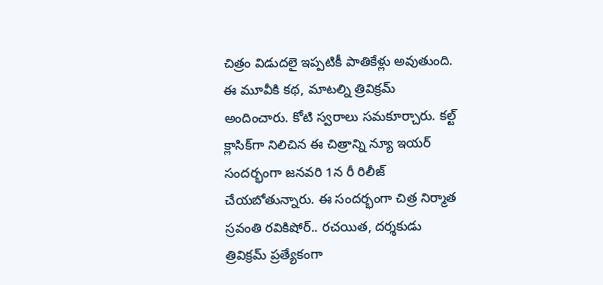చిత్రం విడుదలై ఇప్పటికీ పాతికేళ్లు అవుతుంది. ఈ మూవీకి కథ, మాటల్ని త్రివిక్రమ్ అందించారు. కోటి స్వరాలు సమకూర్చారు. కల్ట్ క్లాసిక్‌గా నిలిచిన ఈ చిత్రాన్ని న్యూ ఇయర్ సందర్భంగా జనవరి 1న రీ రిలీజ్ చేయబోతున్నారు. ఈ సందర్భంగా చిత్ర నిర్మాత స్రవంతి రవికిషోర్.. రచయిత, దర్శకుడు త్రివిక్రమ్ ప్రత్యేకంగా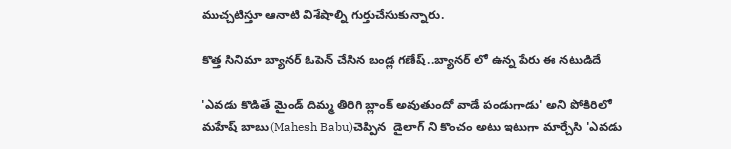ముచ్చటిస్తూ ఆనాటి విశేషాల్ని గుర్తుచేసుకున్నారు.

కొత్త సినిమా బ్యానర్ ఓపెన్ చేసిన బండ్ల గణేష్..బ్యానర్ లో ఉన్న పేరు ఈ నటుడిదే

'ఎవడు కొడితే మైండ్ దిమ్మ తిరిగి బ్లాంక్ అవుతుందో వాడే పండుగాడు' అని పోకిరిలో మహేష్ బాబు(Mahesh Babu)చెప్పిన  డైలాగ్ ని కొంచం అటు ఇటుగా మార్చేసి 'ఎవడు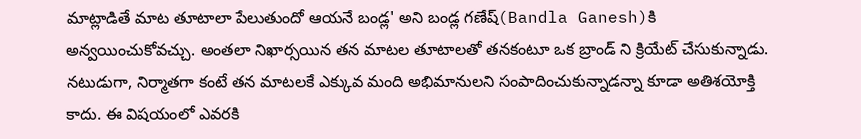మాట్లాడితే మాట తూటాలా పేలుతుందో ఆయనే బండ్ల' అని బండ్ల గణేష్(Bandla Ganesh)కి అన్వయించుకోవచ్చు. అంతలా నిఖార్సయిన తన మాటల తూటాలతో తనకంటూ ఒక బ్రాండ్ ని క్రియేట్ చేసుకున్నాడు. నటుడుగా, నిర్మాతగా కంటే తన మాటలకే ఎక్కువ మంది అభిమానులని సంపాదించుకున్నాడన్నా కూడా అతిశయోక్తి కాదు. ఈ విషయంలో ఎవరకి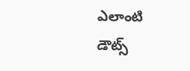ఎలాంటి డౌట్స్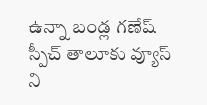ఉన్నా బండ్ల గణేష్ స్పీచ్ తాలూకు వ్యూస్ ని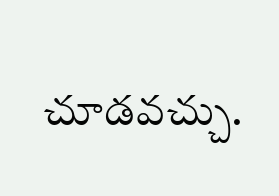చూడవచ్చు.